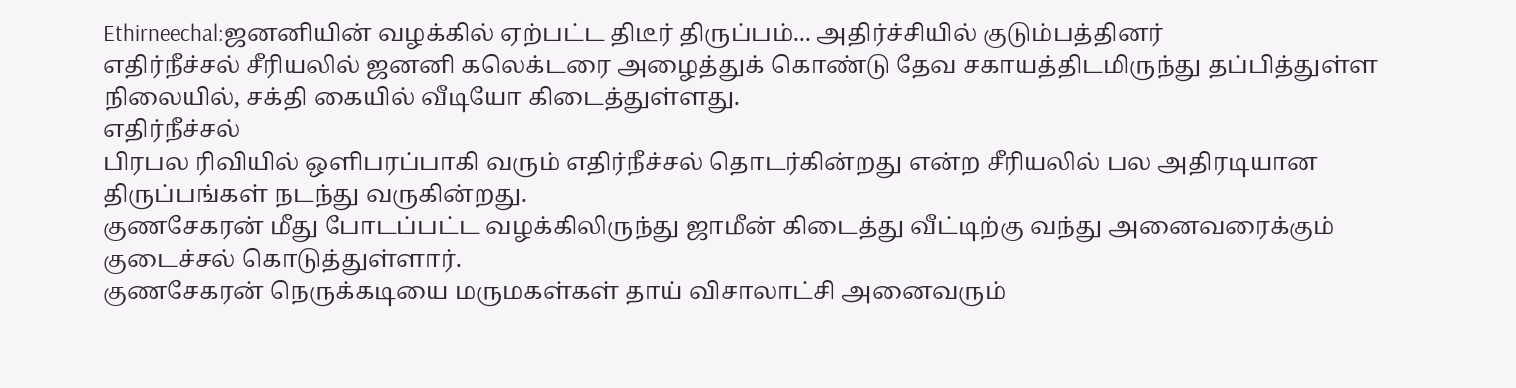Ethirneechal:ஜனனியின் வழக்கில் ஏற்பட்ட திடீர் திருப்பம்... அதிர்ச்சியில் குடும்பத்தினர்
எதிர்நீச்சல் சீரியலில் ஜனனி கலெக்டரை அழைத்துக் கொண்டு தேவ சகாயத்திடமிருந்து தப்பித்துள்ள நிலையில், சக்தி கையில் வீடியோ கிடைத்துள்ளது.
எதிர்நீச்சல்
பிரபல ரிவியில் ஒளிபரப்பாகி வரும் எதிர்நீச்சல் தொடர்கின்றது என்ற சீரியலில் பல அதிரடியான திருப்பங்கள் நடந்து வருகின்றது.
குணசேகரன் மீது போடப்பட்ட வழக்கிலிருந்து ஜாமீன் கிடைத்து வீட்டிற்கு வந்து அனைவரைக்கும் குடைச்சல் கொடுத்துள்ளார்.
குணசேகரன் நெருக்கடியை மருமகள்கள் தாய் விசாலாட்சி அனைவரும்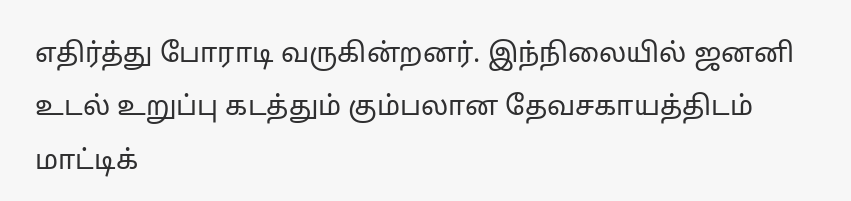எதிர்த்து போராடி வருகின்றனர். இந்நிலையில் ஜனனி உடல் உறுப்பு கடத்தும் கும்பலான தேவசகாயத்திடம் மாட்டிக்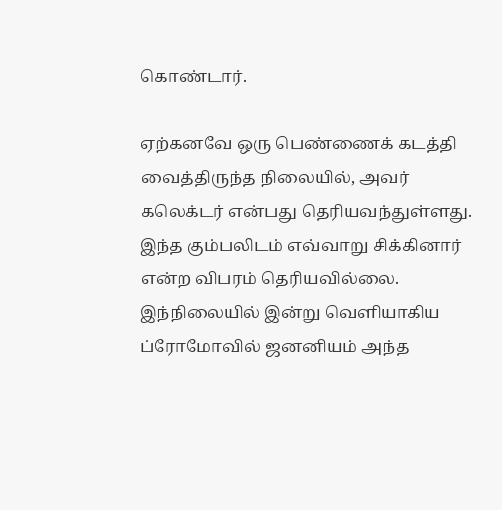கொண்டார்.

ஏற்கனவே ஒரு பெண்ணைக் கடத்தி வைத்திருந்த நிலையில், அவர் கலெக்டர் என்பது தெரியவந்துள்ளது. இந்த கும்பலிடம் எவ்வாறு சிக்கினார் என்ற விபரம் தெரியவில்லை.
இந்நிலையில் இன்று வெளியாகிய ப்ரோமோவில் ஜனனியம் அந்த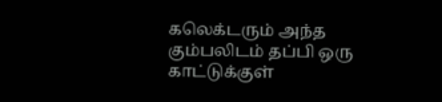கலெக்டரும் அந்த கும்பலிடம் தப்பி ஒரு காட்டுக்குள்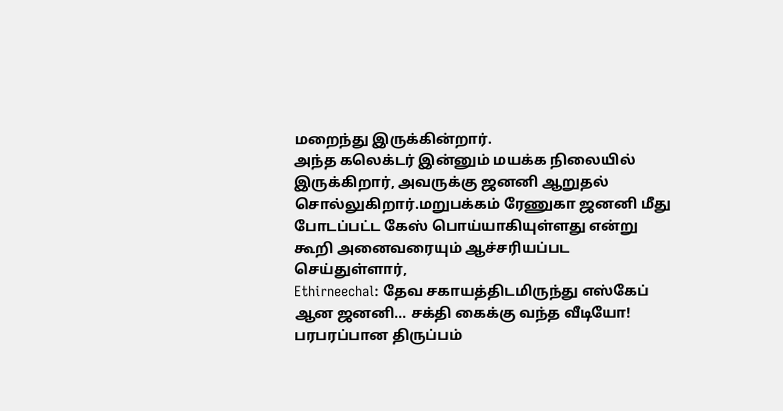மறைந்து இருக்கின்றார்.
அந்த கலெக்டர் இன்னும் மயக்க நிலையில் இருக்கிறார், அவருக்கு ஜனனி ஆறுதல் சொல்லுகிறார்.மறுபக்கம் ரேணுகா ஜனனி மீது போடப்பட்ட கேஸ் பொய்யாகியுள்ளது என்று கூறி அனைவரையும் ஆச்சரியப்பட செய்துள்ளார்,
Ethirneechal: தேவ சகாயத்திடமிருந்து எஸ்கேப் ஆன ஜனனி... சக்தி கைக்கு வந்த வீடியோ! பரபரப்பான திருப்பம்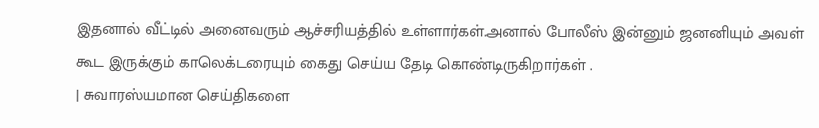இதனால் வீட்டில் அனைவரும் ஆச்சரியத்தில் உள்ளார்கள்.அனால் போலீஸ் இன்னும் ஜனனியும் அவள் கூட இருக்கும் காலெக்டரையும் கைது செய்ய தேடி கொண்டிருகிறார்கள் .
| சுவாரஸ்யமான செய்திகளை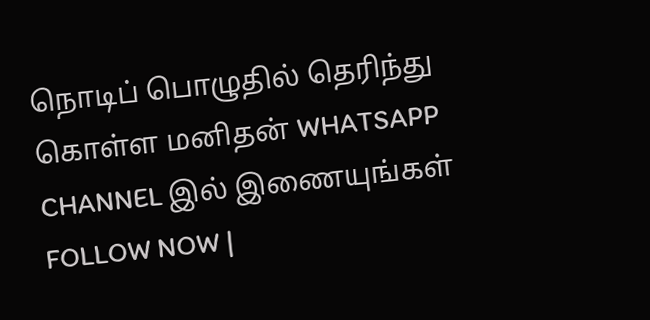நொடிப் பொழுதில் தெரிந்து கொள்ள மனிதன் WHATSAPP CHANNEL இல் இணையுங்கள் FOLLOW NOW |